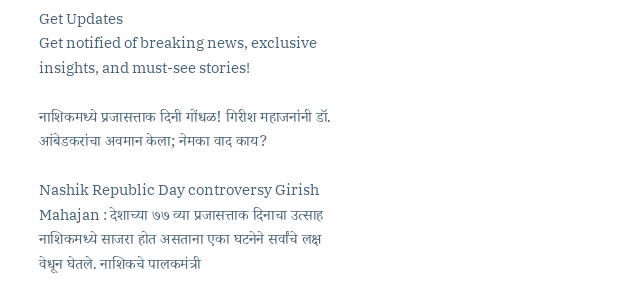Get Updates
Get notified of breaking news, exclusive insights, and must-see stories!

नाशिकमध्ये प्रजासत्ताक दिनी गोंधळ! गिरीश महाजनांनी डॉ. आंबेडकरांचा अवमान केला; नेमका वाद काय?

Nashik Republic Day controversy Girish Mahajan : देशाच्या ७७ व्या प्रजासत्ताक दिनाचा उत्साह नाशिकमध्ये साजरा होत असताना एका घटनेने सर्वांचे लक्ष वेधून घेतले. नाशिकचे पालकमंत्री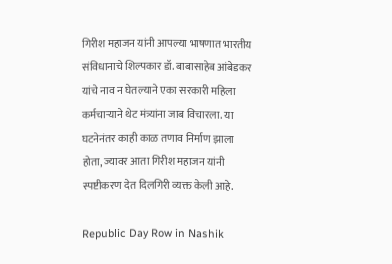गिरीश महाजन यांनी आपल्या भाषणात भारतीय संविधानाचे शिल्पकार डॉ. बाबासाहेब आंबेडकर यांचे नाव न घेतल्याने एका सरकारी महिला कर्मचाऱ्याने थेट मंत्र्यांना जाब विचारला. या घटनेनंतर काही काळ तणाव निर्माण झाला होता, ज्यावर आता गिरीश महाजन यांनी स्पष्टीकरण देत दिलगिरी व्यक्त केली आहे.

Republic Day Row in Nashik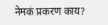नेमकं प्रकरण काय?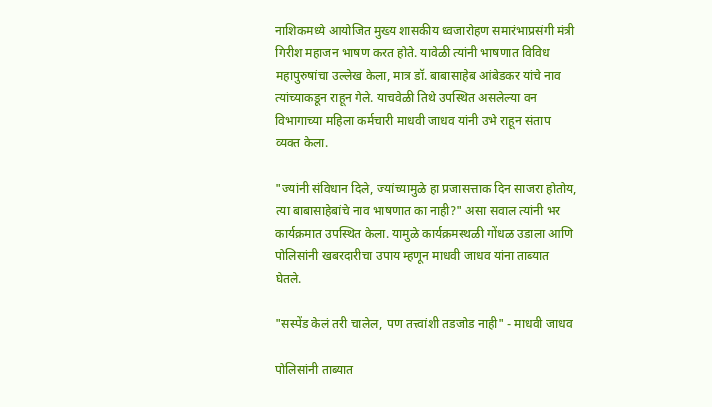नाशिकमध्ये आयोजित मुख्य शासकीय ध्वजारोहण समारंभाप्रसंगी मंत्री गिरीश महाजन भाषण करत होते. यावेळी त्यांनी भाषणात विविध महापुरुषांचा उल्लेख केला, मात्र डॉ. बाबासाहेब आंबेडकर यांचे नाव त्यांच्याकडून राहून गेले. याचवेळी तिथे उपस्थित असलेल्या वन विभागाच्या महिला कर्मचारी माधवी जाधव यांनी उभे राहून संताप व्यक्त केला.

"ज्यांनी संविधान दिले, ज्यांच्यामुळे हा प्रजासत्ताक दिन साजरा होतोय, त्या बाबासाहेबांचे नाव भाषणात का नाही?" असा सवाल त्यांनी भर कार्यक्रमात उपस्थित केला. यामुळे कार्यक्रमस्थळी गोंधळ उडाला आणि पोलिसांनी खबरदारीचा उपाय म्हणून माधवी जाधव यांना ताब्यात घेतले.

"सस्पेंड केलं तरी चालेल, पण तत्त्वांशी तडजोड नाही" - माधवी जाधव

पोलिसांनी ताब्यात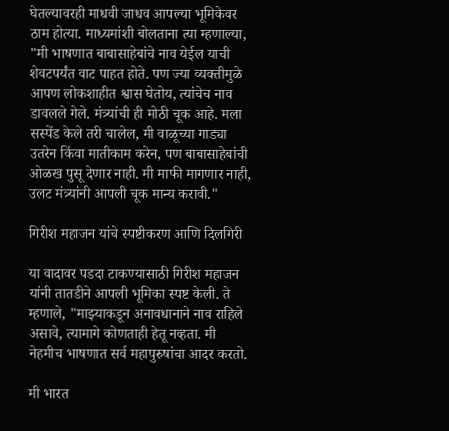घेतल्यावरही माधवी जाधव आपल्या भूमिकेवर ठाम होत्या. माध्यमांशी बोलताना त्या म्हणाल्या, "मी भाषणात बाबासाहेबांचे नाव येईल याची शेवटपर्यंत वाट पाहत होते. पण ज्या व्यक्तीमुळे आपण लोकशाहीत श्वास घेतोय, त्यांचेच नाव डावलले गेले. मंत्र्यांची ही मोठी चूक आहे. मला सस्पेंड केले तरी चालेल, मी वाळूच्या गाड्या उतरेन किंवा मातीकाम करेन, पण बाबासाहेबांची ओळख पुसू देणार नाही. मी माफी मागणार नाही, उलट मंत्र्यांनी आपली चूक मान्य करावी."

गिरीश महाजन यांचे स्पष्टीकरण आणि दिलगिरी

या वादावर पडदा टाकण्यासाठी गिरीश महाजन यांनी तातडीने आपली भूमिका स्पष्ट केली. ते म्हणाले, "माझ्याकडून अनावधानाने नाव राहिले असावे, त्यामागे कोणताही हेतू नव्हता. मी नेहमीच भाषणात सर्व महापुरुषांचा आदर करतो.

मी भारत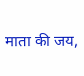माता की जय,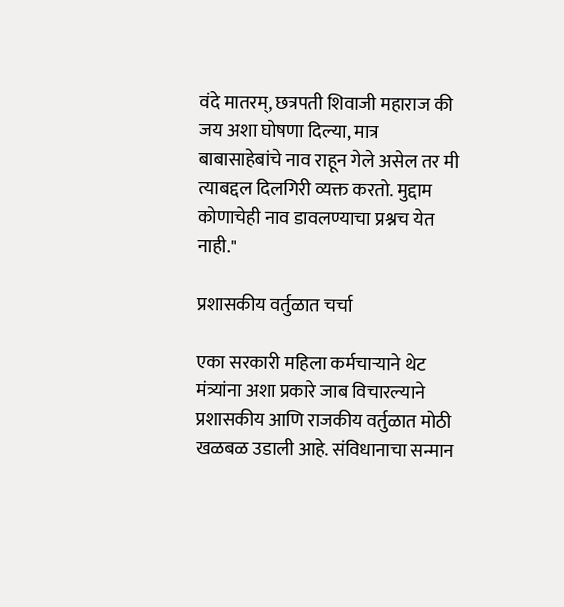वंदे मातरम्, छत्रपती शिवाजी महाराज की जय अशा घोषणा दिल्या, मात्र बाबासाहेबांचे नाव राहून गेले असेल तर मी त्याबद्दल दिलगिरी व्यक्त करतो. मुद्दाम कोणाचेही नाव डावलण्याचा प्रश्नच येत नाही."

प्रशासकीय वर्तुळात चर्चा

एका सरकारी महिला कर्मचाऱ्याने थेट मंत्र्यांना अशा प्रकारे जाब विचारल्याने प्रशासकीय आणि राजकीय वर्तुळात मोठी खळबळ उडाली आहे. संविधानाचा सन्मान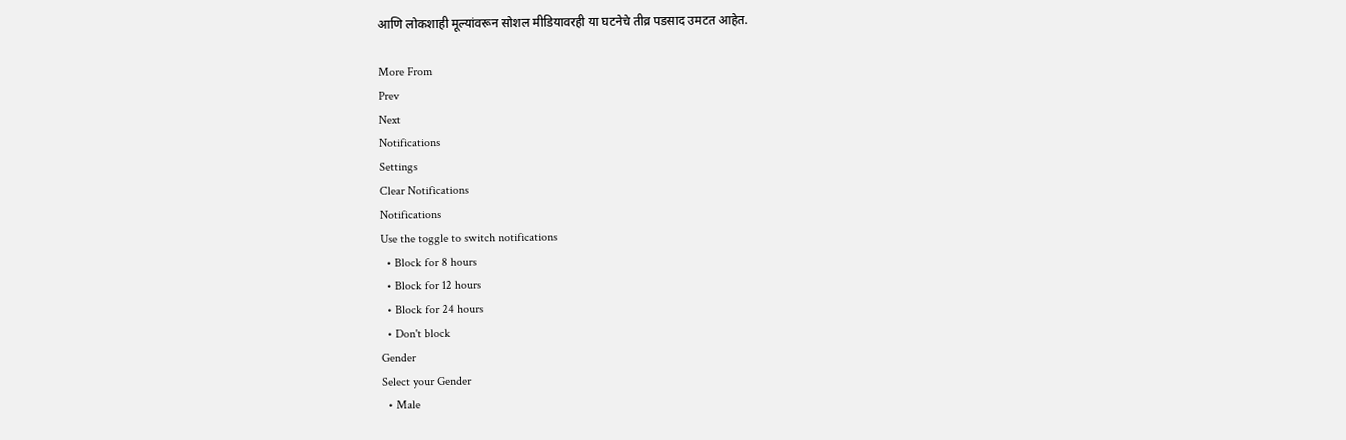आणि लोकशाही मूल्यांवरून सोशल मीडियावरही या घटनेचे तीव्र पडसाद उमटत आहेत.

More From
Prev
Next
Notifications
Settings
Clear Notifications
Notifications
Use the toggle to switch notifications
  • Block for 8 hours
  • Block for 12 hours
  • Block for 24 hours
  • Don't block
Gender
Select your Gender
  • Male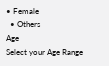• Female
  • Others
Age
Select your Age Range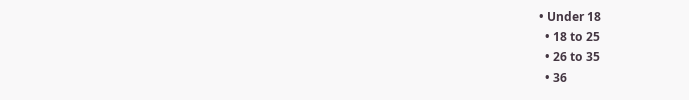• Under 18
  • 18 to 25
  • 26 to 35
  • 36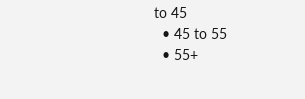to 45
  • 45 to 55
  • 55+